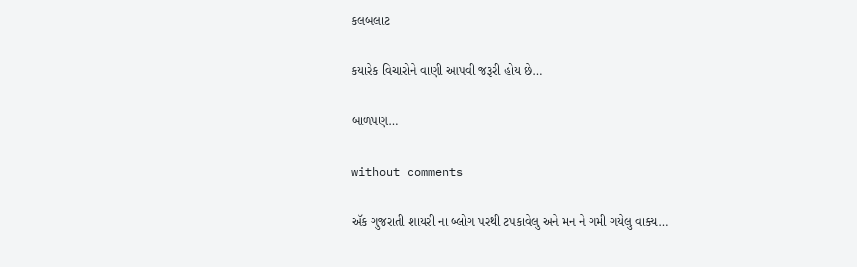કલબલાટ

કયારેક વિચારોને વાણી આપવી જરૂરી હોય છે…

બાળપણ…

without comments

ઍક ગુજરાતી શાયરી ના બ્લોગ પરથી ટપકાવેલુ અને મન ને ગમી ગયેલુ વાક્ય…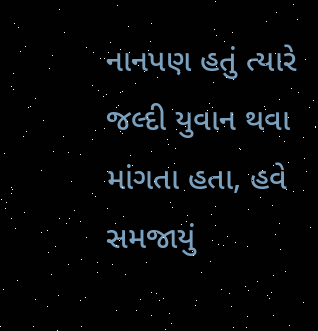નાનપણ હતું ત્યારે જલ્દી યુવાન થવા માંગતા હતા, હવે સમજાયું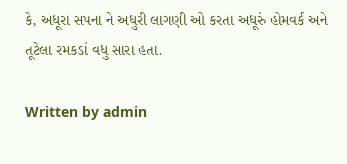કે, અધૂરા સપના ને અધુરી લાગણી ઓ કરતા અધૂરું હોમવર્ક અને તૂટેલા રમકડાં વધુ સારા હતા.

Written by admin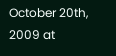October 20th, 2009 at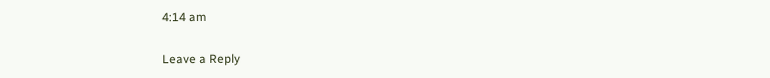4:14 am

Leave a Reply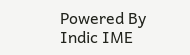Powered By Indic IME